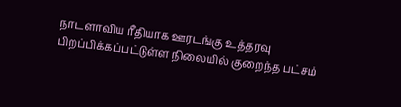நாடளாவிய ரீதியாக ஊரடங்கு உத்தரவு பிறப்பிக்கப்பட்டுள்ள நிலையில் குறைந்த பட்சம்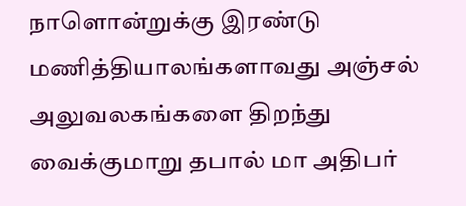நாளொன்றுக்கு இரண்டு மணித்தியாலங்களாவது அஞ்சல் அலுவலகங்களை திறந்து வைக்குமாறு தபால் மா அதிபர்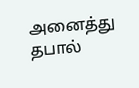அனைத்து தபால்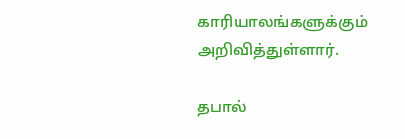காரியாலங்களுக்கும் அறிவித்துள்ளார்.

தபால்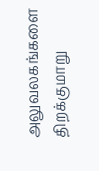அலுவலகங்களை திறக்குமாறு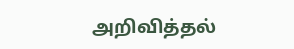அறிவித்தல்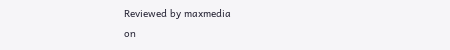Reviewed by maxmedia
on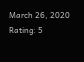March 26, 2020
Rating: 5